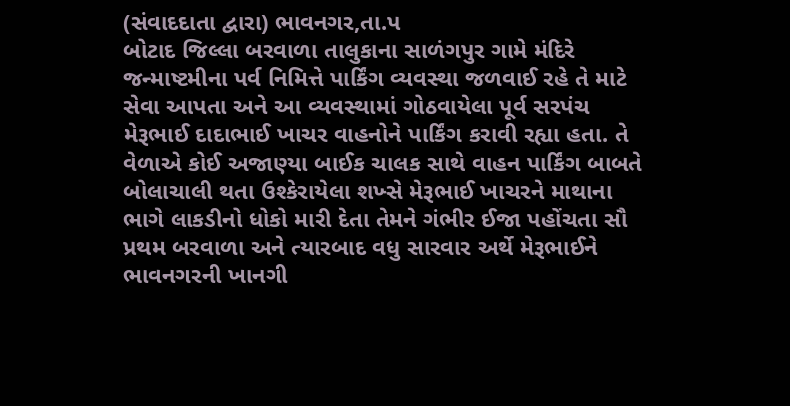(સંવાદદાતા દ્વારા) ભાવનગર,તા.પ
બોટાદ જિલ્લા બરવાળા તાલુકાના સાળંગપુર ગામે મંદિરે જન્માષ્ટમીના પર્વ નિમિત્તે પાર્કિંગ વ્યવસ્થા જળવાઈ રહે તે માટે સેવા આપતા અને આ વ્યવસ્થામાં ગોઠવાયેલા પૂર્વ સરપંચ મેરૂભાઈ દાદાભાઈ ખાચર વાહનોને પાર્કિંગ કરાવી રહ્યા હતા. તે વેળાએ કોઈ અજાણ્યા બાઈક ચાલક સાથે વાહન પાર્કિંગ બાબતે બોલાચાલી થતા ઉશ્કેરાયેલા શખ્સે મેરૂભાઈ ખાચરને માથાના ભાગે લાકડીનો ધોકો મારી દેતા તેમને ગંભીર ઈજા પહોંચતા સૌ પ્રથમ બરવાળા અને ત્યારબાદ વધુ સારવાર અર્થે મેરૂભાઈને ભાવનગરની ખાનગી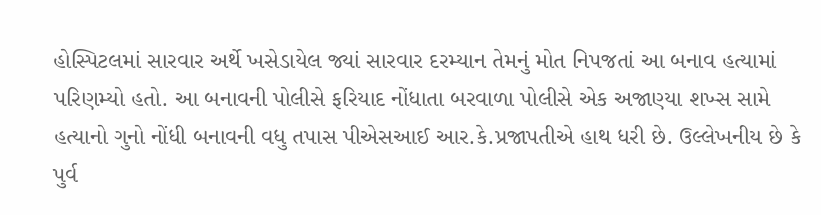હોસ્પિટલમાં સારવાર અર્થે ખસેડાયેલ જ્યાં સારવાર દરમ્યાન તેમનું મોત નિપજતાં આ બનાવ હત્યામાં પરિણમ્યો હતો. આ બનાવની પોલીસે ફરિયાદ નોંધાતા બરવાળા પોલીસે એક અજાણ્યા શખ્સ સામે હત્યાનો ગુનો નોંધી બનાવની વધુ તપાસ પીએસઆઈ આર.કે.પ્રજાપતીએ હાથ ધરી છે. ઉલ્લેખનીય છે કે પુર્વ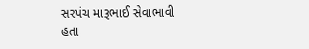સરપંચ મારૂભાઈ સેવાભાવી હતા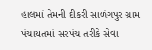હાલમાં તેમની દીકરી સાળંગપુર ગ્રામ પંચાયતમાં સરપંચ તરીકે સેવા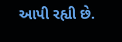આપી રહ્યી છે.